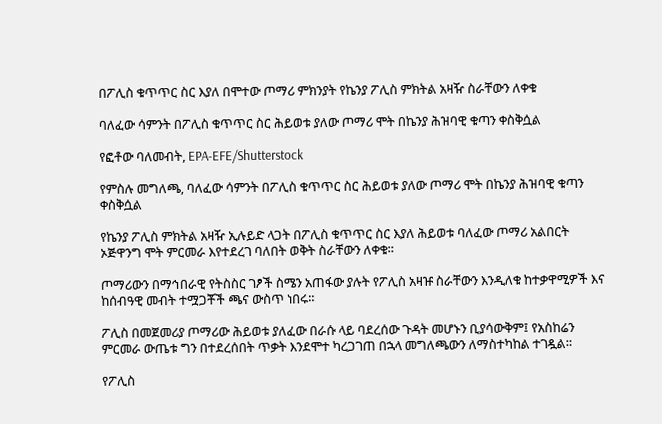በፖሊስ ቁጥጥር ስር እያለ በሞተው ጦማሪ ምክንያት የኬንያ ፖሊስ ምክትል አዛዥ ስራቸውን ለቀቁ

ባለፈው ሳምንት በፖሊስ ቁጥጥር ስር ሕይወቱ ያለው ጦማሪ ሞት በኬንያ ሕዝባዊ ቁጣን ቀስቅሷል

የፎቶው ባለመብት, EPA-EFE/Shutterstock

የምስሉ መግለጫ, ባለፈው ሳምንት በፖሊስ ቁጥጥር ስር ሕይወቱ ያለው ጦማሪ ሞት በኬንያ ሕዝባዊ ቁጣን ቀስቅሷል

የኬንያ ፖሊስ ምክትል አዛዥ ኢሉይድ ላጋት በፖሊስ ቁጥጥር ስር እያለ ሕይወቱ ባለፈው ጦማሪ አልበርት ኦጅዋንግ ሞት ምርመራ እየተደረገ ባለበት ወቅት ስራቸውን ለቀቁ።

ጦማሪውን በማኅበራዊ የትስስር ገፆች ስሜን አጠፋው ያሉት የፖሊስ አዛዡ ስራቸውን እንዲለቁ ከተቃዋሚዎች እና ከሰብዓዊ መብት ተሟጋቾች ጫና ውስጥ ነበሩ።

ፖሊስ በመጀመሪያ ጦማሪው ሕይወቱ ያለፈው በራሱ ላይ ባደረሰው ጉዳት መሆኑን ቢያሳውቅም፤ የአስከሬን ምርመራ ውጤቱ ግን በተደረሰበት ጥቃት እንደሞተ ካረጋገጠ በኋላ መግለጫውን ለማስተካከል ተገዷል።

የፖሊስ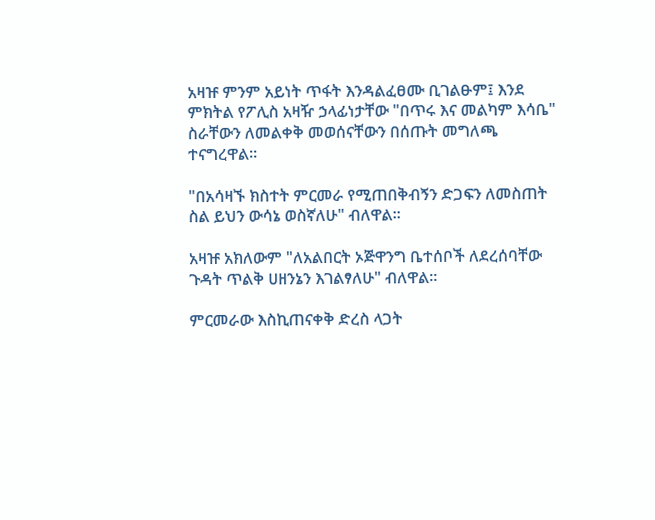አዛዡ ምንም አይነት ጥፋት እንዳልፈፀሙ ቢገልፁም፤ እንደ ምክትል የፖሊስ አዛዥ ኃላፊነታቸው "በጥሩ እና መልካም እሳቤ" ስራቸውን ለመልቀቅ መወሰናቸውን በሰጡት መግለጫ ተናግረዋል።

"በአሳዛኙ ክስተት ምርመራ የሚጠበቅብኝን ድጋፍን ለመስጠት ስል ይህን ውሳኔ ወስኛለሁ" ብለዋል።

አዛዡ አክለውም "ለአልበርት ኦጅዋንግ ቤተሰቦች ለደረሰባቸው ጉዳት ጥልቅ ሀዘንኔን እገልፃለሁ" ብለዋል።

ምርመራው እስኪጠናቀቅ ድረስ ላጋት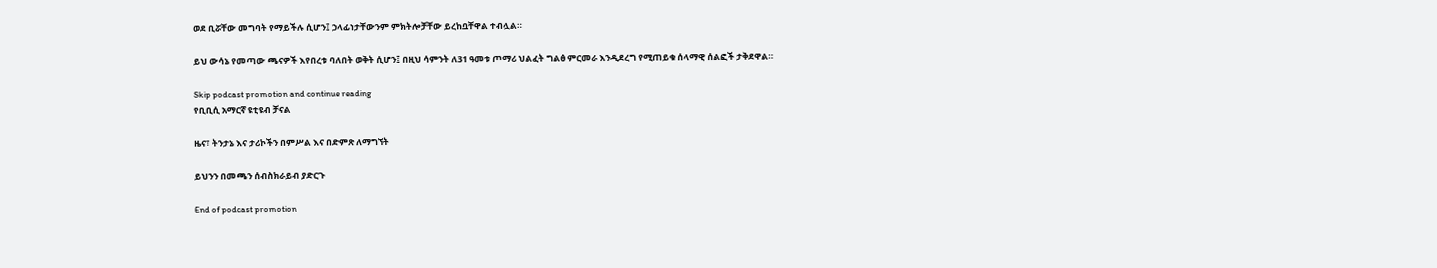ወደ ቢሯቸው መግባት የማይችሉ ሲሆን፤ ኃላፊነታቸውንም ምክትሎቻቸው ይረከቧቸዋል ተብሏል።

ይህ ውሳኔ የመጣው ጫናዎች እየበረቱ ባለበት ወቅት ሲሆን፤ በዚህ ሳምንት ለ31 ዓመቱ ጦማሪ ህልፈት ግልፅ ምርመራ እንዲደረግ የሚጠይቁ ሰላማዊ ሰልፎች ታቅደዋል።

Skip podcast promotion and continue reading
የቢቢሲ አማርኛ ዩቲዩብ ቻናል

ዜና፣ ትንታኔ እና ታሪኮችን በምሥል እና በድምጽ ለማግኘት

ይህንን በመጫን ሰብስክራይብ ያድርጉ

End of podcast promotion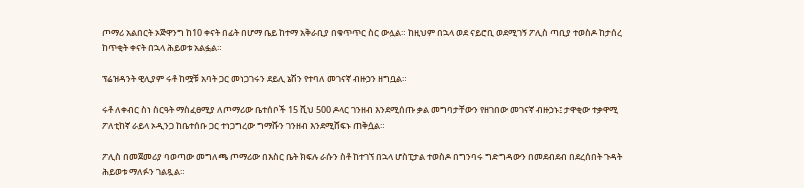ጦማሪ አልበርት ኦጅዋንግ ከ10 ቀናት በፊት በሆማ ቤይ ከተማ አቅራቢያ በቁጥጥር ስር ውሏል። ከዚህም በኋላ ወደ ናይሮቢ ወደሚገኝ ፖሊስ ጣቢያ ተወስዶ ከታሰረ ከጥቂት ቀናት በኋላ ሕይወቱ አልፏል።

ፕሬዝዳንት ዊሊያም ሩቶ ከሟቹ አባት ጋር መነጋገሩን ደይሊ ኔሽን የተባለ መገናኛ ብዙኃን ዘግቧል።

ሩቶ ለቀብር ስነ ስርዓት ማስፈፀሚያ ለጦማሪው ቤተሰቦች 15 ሺህ 500 ዶላር ገንዘብ እንደሚሰጡ ቃል መግባታቸውን የዘገበው መገናኛ ብዙኃኑ፤ ታዋቂው ተቃዋሚ ፖለቲከኛ ራይላ ኦዲንጋ ከቤተሰቡ ጋር ተነጋግረው ግማሹን ገንዘብ እንደሚሸፍኑ ጠቅሷል።

ፖሊስ በመጀመሪያ ባወጣው መግለጫ ጦማሪው በእስር ቤት ክፍሉ ራሱን ስቶ ከተገኘ በኋላ ሆስፒታል ተወስዶ በግንባሩ ግድግዳውን በመደብደብ በደረሰበት ጉዳት ሕይወቱ ማለፉን ገልጿል።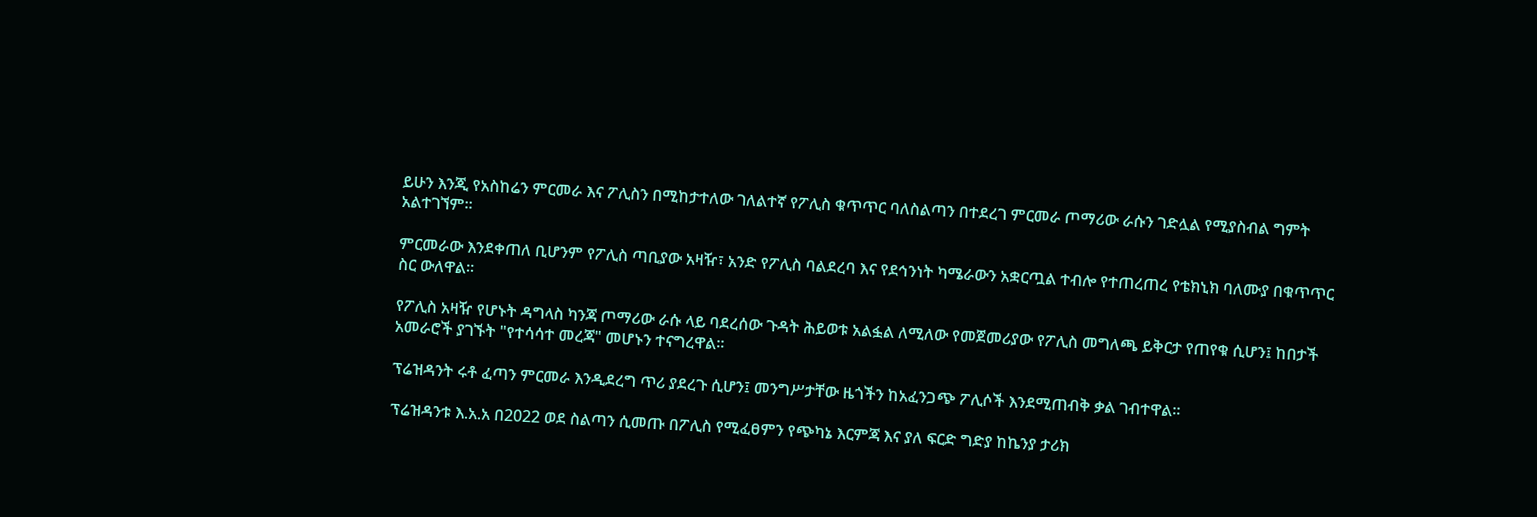ይሁን እንጂ የአስከሬን ምርመራ እና ፖሊስን በሚከታተለው ገለልተኛ የፖሊስ ቁጥጥር ባለስልጣን በተደረገ ምርመራ ጦማሪው ራሱን ገድሏል የሚያስብል ግምት አልተገኘም።

ምርመራው እንደቀጠለ ቢሆንም የፖሊስ ጣቢያው አዛዥ፣ አንድ የፖሊስ ባልደረባ እና የደኅንነት ካሜራውን አቋርጧል ተብሎ የተጠረጠረ የቴክኒክ ባለሙያ በቁጥጥር ስር ውለዋል።

የፖሊስ አዛዥ የሆኑት ዳግላስ ካንጃ ጦማሪው ራሱ ላይ ባደረሰው ጉዳት ሕይወቱ አልፏል ለሚለው የመጀመሪያው የፖሊስ መግለጫ ይቅርታ የጠየቁ ሲሆን፤ ከበታች አመራሮች ያገኙት "የተሳሳተ መረጃ" መሆኑን ተናግረዋል።

ፕሬዝዳንት ሩቶ ፈጣን ምርመራ እንዲደረግ ጥሪ ያደረጉ ሲሆን፤ መንግሥታቸው ዜጎችን ከአፈንጋጭ ፖሊሶች እንደሚጠብቅ ቃል ገብተዋል።

ፕሬዝዳንቱ እ.አ.አ በ2022 ወደ ስልጣን ሲመጡ በፖሊስ የሚፈፀምን የጭካኔ እርምጃ እና ያለ ፍርድ ግድያ ከኬንያ ታሪክ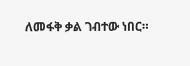ለመፋቅ ቃል ገብተው ነበር።